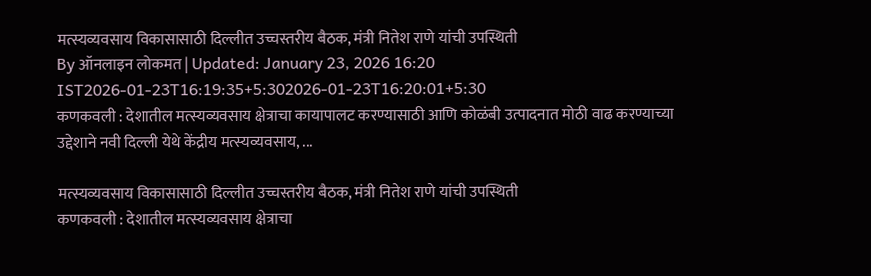मत्स्यव्यवसाय विकासासाठी दिल्लीत उच्चस्तरीय बैठक, मंत्री नितेश राणे यांची उपस्थिती
By ऑनलाइन लोकमत | Updated: January 23, 2026 16:20 IST2026-01-23T16:19:35+5:302026-01-23T16:20:01+5:30
कणकवली : देशातील मत्स्यव्यवसाय क्षेत्राचा कायापालट करण्यासाठी आणि कोळंबी उत्पादनात मोठी वाढ करण्याच्या उद्देशाने नवी दिल्ली येथे केंद्रीय मत्स्यव्यवसाय, ...

मत्स्यव्यवसाय विकासासाठी दिल्लीत उच्चस्तरीय बैठक, मंत्री नितेश राणे यांची उपस्थिती
कणकवली : देशातील मत्स्यव्यवसाय क्षेत्राचा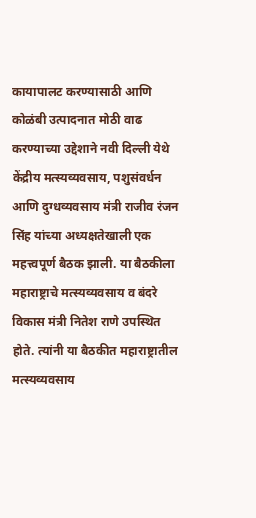कायापालट करण्यासाठी आणि कोळंबी उत्पादनात मोठी वाढ करण्याच्या उद्देशाने नवी दिल्ली येथे केंद्रीय मत्स्यव्यवसाय, पशुसंवर्धन आणि दुग्धव्यवसाय मंत्री राजीव रंजन सिंह यांच्या अध्यक्षतेखाली एक महत्त्वपूर्ण बैठक झाली. या बैठकीला महाराष्ट्राचे मत्स्यव्यवसाय व बंदरे विकास मंत्री नितेश राणे उपस्थित होते. त्यांनी या बैठकीत महाराष्ट्रातील मत्स्यव्यवसाय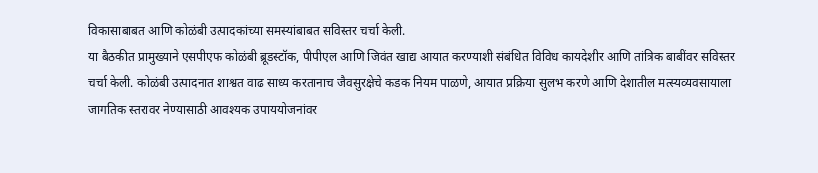विकासाबाबत आणि कोळंबी उत्पादकांच्या समस्यांबाबत सविस्तर चर्चा केली.
या बैठकीत प्रामुख्याने एसपीएफ कोळंबी ब्रूडस्टॉक, पीपीएल आणि जिवंत खाद्य आयात करण्याशी संबंधित विविध कायदेशीर आणि तांत्रिक बाबींवर सविस्तर चर्चा केली. कोळंबी उत्पादनात शाश्वत वाढ साध्य करतानाच जैवसुरक्षेचे कडक नियम पाळणे, आयात प्रक्रिया सुलभ करणे आणि देशातील मत्स्यव्यवसायाला जागतिक स्तरावर नेण्यासाठी आवश्यक उपाययोजनांवर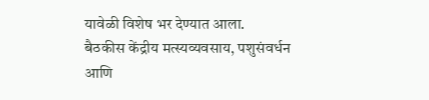यावेळी विशेष भर देण्यात आला.
बैठकीस केंद्रीय मत्स्यव्यवसाय, पशुसंवर्धन आणि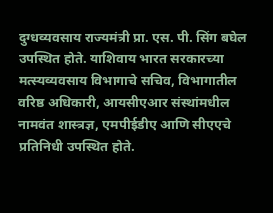दुग्धव्यवसाय राज्यमंत्री प्रा. एस. पी. सिंग बघेल उपस्थित होते. याशिवाय भारत सरकारच्या मत्स्यव्यवसाय विभागाचे सचिव, विभागातील वरिष्ठ अधिकारी, आयसीएआर संस्थांमधील नामवंत शास्त्रज्ञ, एमपीईडीए आणि सीएएचे प्रतिनिधी उपस्थित होते.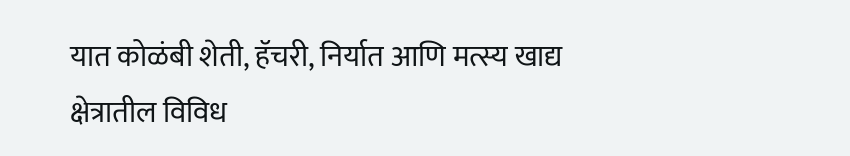यात कोळंबी शेती, हॅचरी, निर्यात आणि मत्स्य खाद्य क्षेत्रातील विविध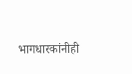भागधारकांनीही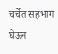चर्चेत सहभाग घेऊन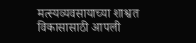मत्स्यव्यवसायाच्या शाश्वत विकासासाठी आपली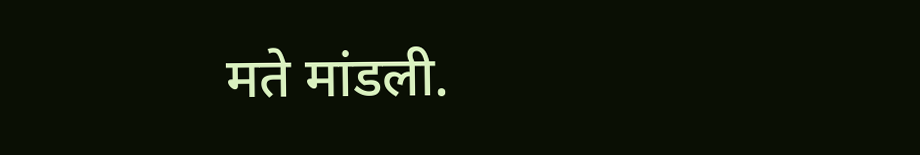मते मांडली.